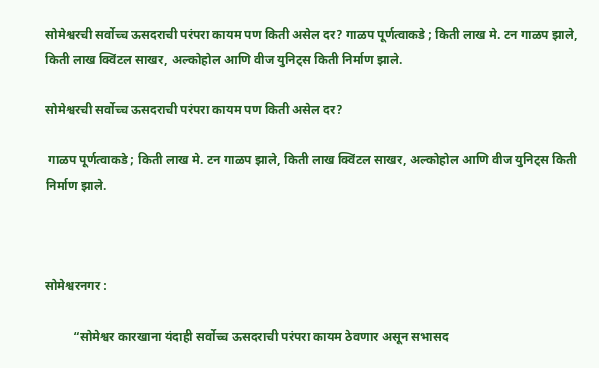सोमेश्वरची सर्वोच्च ऊसदराची परंपरा कायम पण किती असेल दर? गाळप पूर्णत्वाकडे ; किती लाख मे. टन गाळप झाले, किती लाख क्विंटल साखर, अल्कोहोल आणि वीज युनिट्स किती निर्माण झाले.

सोमेश्वरची सर्वोच्च ऊसदराची परंपरा कायम पण किती असेल दर?

 गाळप पूर्णत्वाकडे ; किती लाख मे. टन गाळप झाले, किती लाख क्विंटल साखर, अल्कोहोल आणि वीज युनिट्स किती निर्माण झाले.



सोमेश्वरनगर :

         “सोमेश्वर कारखाना यंदाही सर्वोच्च ऊसदराची परंपरा कायम ठेवणार असून सभासद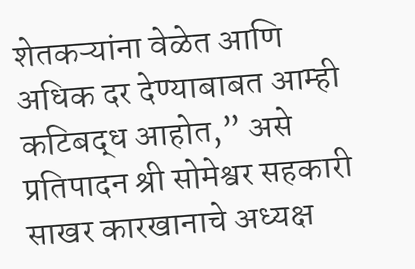शेतकऱ्यांना वेळेत आणि अधिक दर देण्याबाबत आम्ही कटिबद्ध आहोत,” असे प्रतिपादन श्री सोमेश्वर सहकारी साखर कारखानाचे अध्यक्ष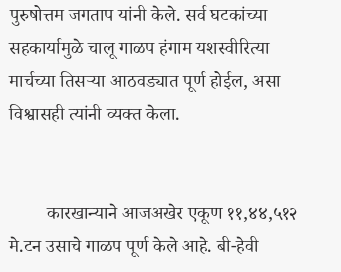पुरुषोत्तम जगताप यांनी केले. सर्व घटकांच्या सहकार्यामुळे चालू गाळप हंगाम यशस्वीरित्या मार्चच्या तिसऱ्या आठवड्यात पूर्ण होईल, असा विश्वासही त्यांनी व्यक्त केला.


        कारखान्याने आजअखेर एकूण ११,४४,५१२ मे.टन उसाचे गाळप पूर्ण केले आहे. बी-हेवी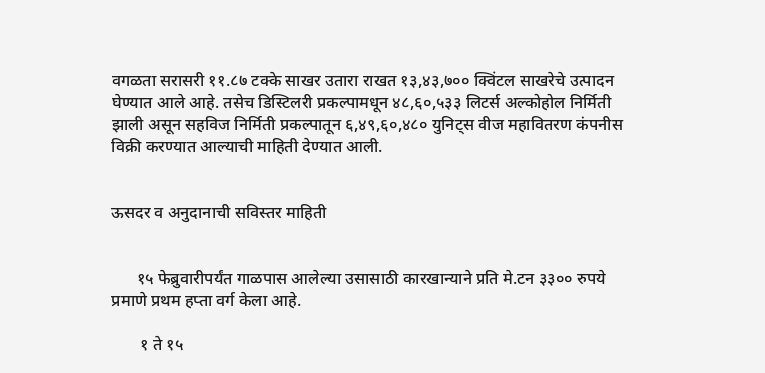वगळता सरासरी ११.८७ टक्के साखर उतारा राखत १३,४३,७०० क्विंटल साखरेचे उत्पादन घेण्यात आले आहे. तसेच डिस्टिलरी प्रकल्पामधून ४८,६०,५३३ लिटर्स अल्कोहोल निर्मिती झाली असून सहविज निर्मिती प्रकल्पातून ६,४९,६०,४८० युनिट्स वीज महावितरण कंपनीस विक्री करण्यात आल्याची माहिती देण्यात आली.


ऊसदर व अनुदानाची सविस्तर माहिती


      १५ फेब्रुवारीपर्यंत गाळपास आलेल्या उसासाठी कारखान्याने प्रति मे.टन ३३०० रुपये प्रमाणे प्रथम हप्ता वर्ग केला आहे.

       १ ते १५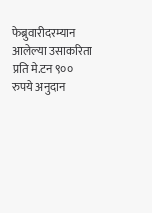फेब्रुवारीदरम्यान आलेल्या उसाकरिता प्रति मे.टन ९०० रुपये अनुदान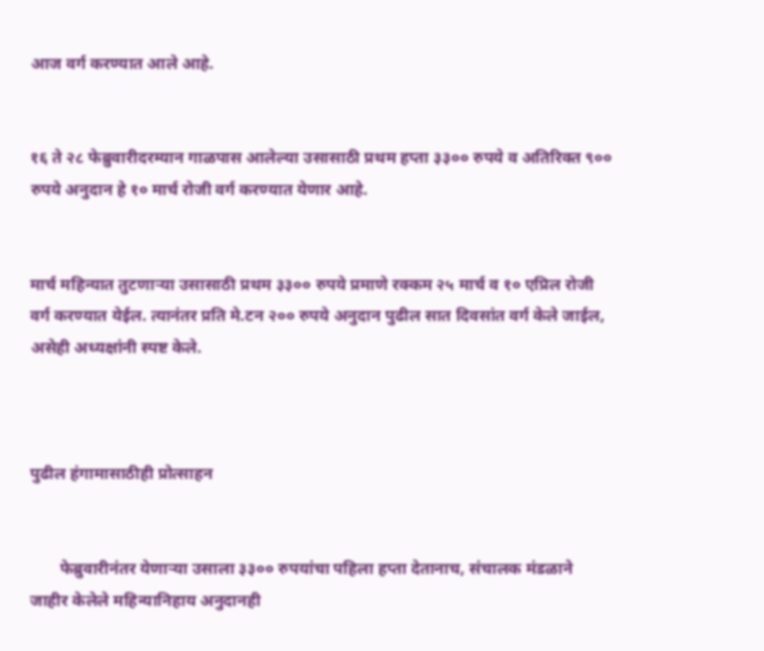आज वर्ग करण्यात आले आहे.


१६ ते २८ फेब्रुवारीदरम्यान गाळपास आलेल्या उसासाठी प्रथम हप्ता ३३०० रुपये व अतिरिक्त ९०० रुपये अनुदान हे १० मार्च रोजी वर्ग करण्यात येणार आहे.


मार्च महिन्यात तुटणाऱ्या उसासाठी प्रथम ३३०० रुपये प्रमाणे रक्कम २५ मार्च व १० एप्रिल रोजी वर्ग करण्यात येईल. त्यानंतर प्रति मे.टन २०० रुपये अनुदान पुढील सात दिवसांत वर्ग केले जाईल, असेही अध्यक्षांनी स्पष्ट केले.



पुढील हंगामासाठीही प्रोत्साहन


       फेब्रुवारीनंतर येणाऱ्या उसाला ३३०० रुपयांचा पहिला हप्ता देतानाच, संचालक मंडळाने जाहीर केलेले महिन्यानिहाय अनुदानही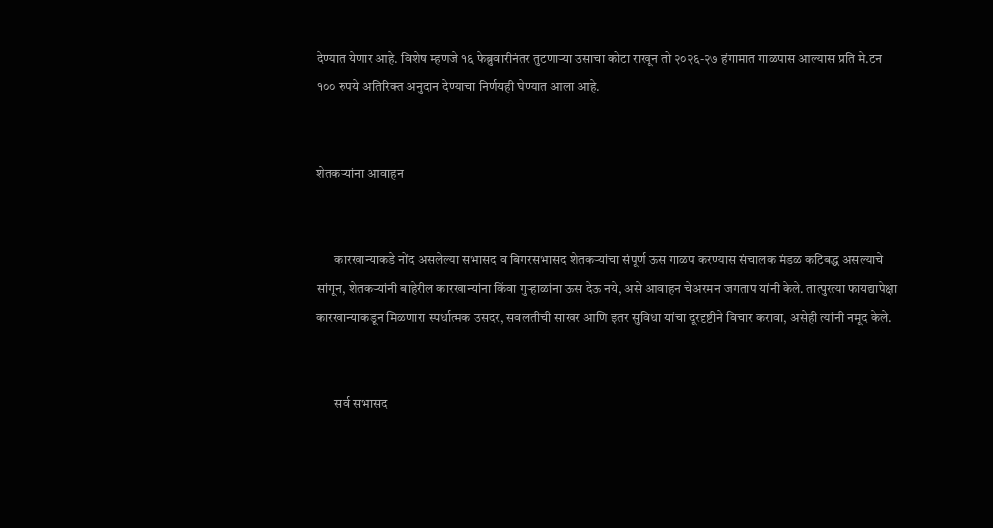देण्यात येणार आहे. विशेष म्हणजे १६ फेब्रुवारीनंतर तुटणाऱ्या उसाचा कोटा राखून तो २०२६-२७ हंगामात गाळपास आल्यास प्रति मे.टन १०० रुपये अतिरिक्त अनुदान देण्याचा निर्णयही घेण्यात आला आहे.


शेतकऱ्यांना आवाहन


       कारखान्याकडे नोंद असलेल्या सभासद व बिगरसभासद शेतकऱ्यांचा संपूर्ण ऊस गाळप करण्यास संचालक मंडळ कटिबद्ध असल्याचे सांगून, शेतकऱ्यांनी बाहेरील कारखान्यांना किंवा गुऱ्हाळांना ऊस देऊ नये, असे आवाहन चेअरमन जगताप यांनी केले. तात्पुरत्या फायद्यापेक्षा कारखान्याकडून मिळणारा स्पर्धात्मक उसदर, सवलतीची साखर आणि इतर सुविधा यांचा दूरदृष्टीने विचार करावा, असेही त्यांनी नमूद केले.


       सर्व सभासद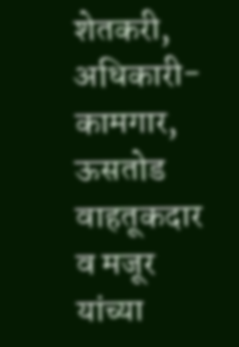शेतकरी, अधिकारी-कामगार, ऊसतोड वाहतूकदार व मजूर यांच्या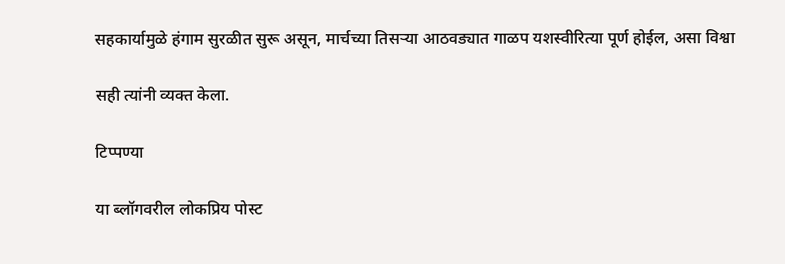सहकार्यामुळे हंगाम सुरळीत सुरू असून, मार्चच्या तिसऱ्या आठवड्यात गाळप यशस्वीरित्या पूर्ण होईल, असा विश्वा

सही त्यांनी व्यक्त केला.

टिप्पण्या

या ब्लॉगवरील लोकप्रिय पोस्ट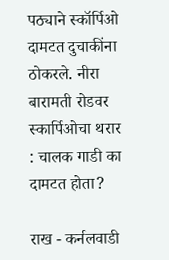पठ्याने स्कॉर्पिओ दामटत दुचाकींना ठोकरले. नीरा बारामती रोडवर स्कार्पिओचा थरार : चालक गाडी का दामटत होता?

राख - कर्नलवाडी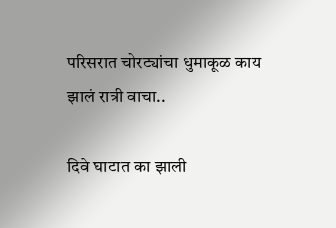परिसरात चोरट्यांचा धुमाकूळ काय झालं रात्री वाचा..

दिवे घाटात का झाली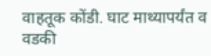वाहतूक कोंडी. घाट माथ्यापर्यंत व वडकी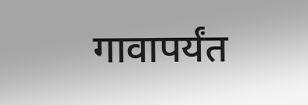गावापर्यंत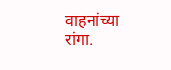वाहनांच्या रांगा.